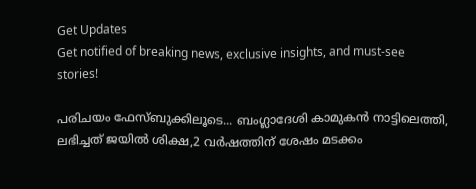Get Updates
Get notified of breaking news, exclusive insights, and must-see stories!

പരിചയം ഫേസ്ബുക്കിലൂടെ... ബംഗ്ലാദേശി കാമുകൻ നാട്ടിലെത്തി, ലഭിച്ചത് ജയിൽ ശിക്ഷ,2 വർഷത്തിന് ശേഷം മടക്കം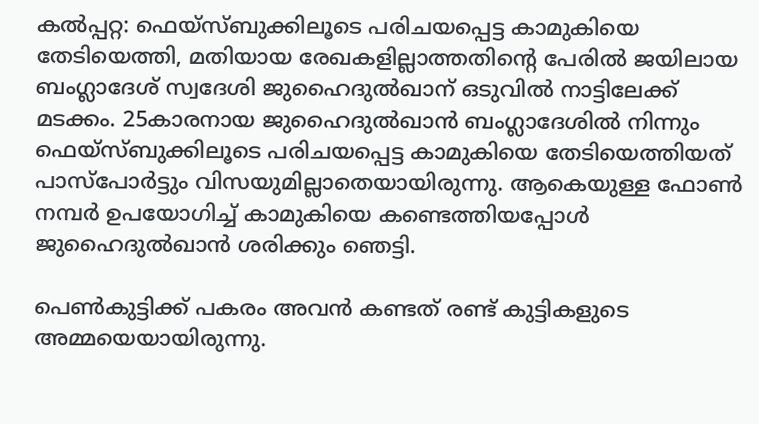കല്‍പ്പറ്റ: ഫെയ്‌സ്ബുക്കിലൂടെ പരിചയപ്പെട്ട കാമുകിയെ തേടിയെത്തി, മതിയായ രേഖകളില്ലാത്തതിന്റെ പേരില്‍ ജയിലായ ബംഗ്ലാദേശ് സ്വദേശി ജുഹൈദുല്‍ഖാന് ഒടുവില്‍ നാട്ടിലേക്ക് മടക്കം. 25കാരനായ ജുഹൈദുല്‍ഖാന്‍ ബംഗ്ലാദേശില്‍ നിന്നും ഫെയ്‌സ്ബുക്കിലൂടെ പരിചയപ്പെട്ട കാമുകിയെ തേടിയെത്തിയത് പാസ്‌പോര്‍ട്ടും വിസയുമില്ലാതെയായിരുന്നു. ആകെയുള്ള ഫോണ്‍ നമ്പര്‍ ഉപയോഗിച്ച് കാമുകിയെ കണ്ടെത്തിയപ്പോള്‍ ജുഹൈദുല്‍ഖാന്‍ ശരിക്കും ഞെട്ടി.

പെണ്‍കുട്ടിക്ക് പകരം അവന്‍ കണ്ടത് രണ്ട് കുട്ടികളുടെ അമ്മയെയായിരുന്നു.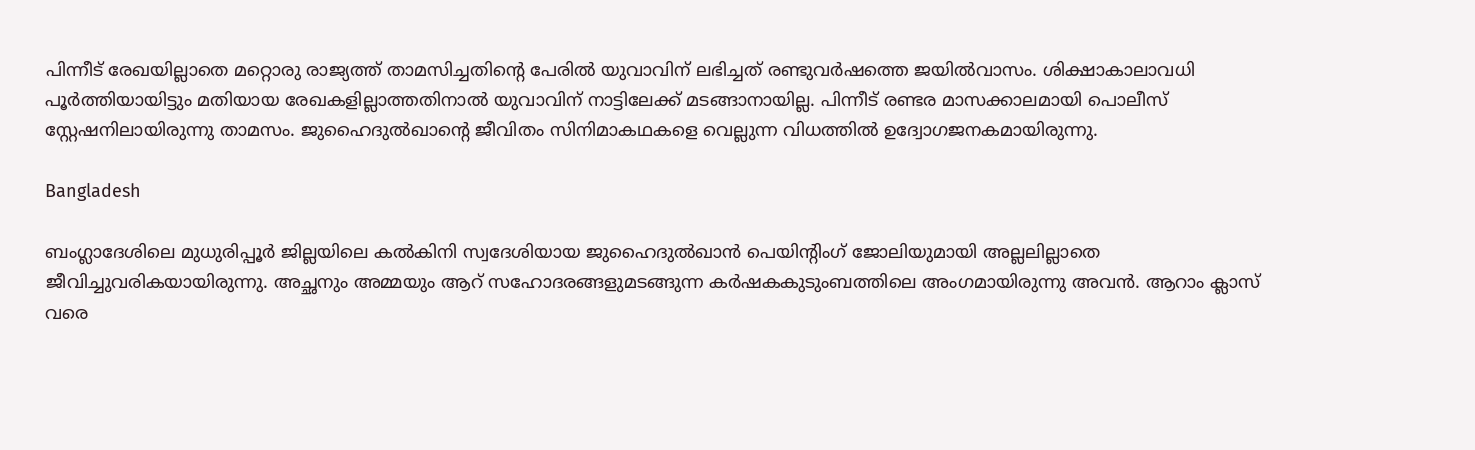പിന്നീട് രേഖയില്ലാതെ മറ്റൊരു രാജ്യത്ത് താമസിച്ചതിന്റെ പേരില്‍ യുവാവിന് ലഭിച്ചത് രണ്ടുവര്‍ഷത്തെ ജയില്‍വാസം. ശിക്ഷാകാലാവധി പൂര്‍ത്തിയായിട്ടും മതിയായ രേഖകളില്ലാത്തതിനാല്‍ യുവാവിന് നാട്ടിലേക്ക് മടങ്ങാനായില്ല. പിന്നീട് രണ്ടര മാസക്കാലമായി പൊലീസ് സ്റ്റേഷനിലായിരുന്നു താമസം. ജുഹൈദുല്‍ഖാന്റെ ജീവിതം സിനിമാകഥകളെ വെല്ലുന്ന വിധത്തില്‍ ഉദ്വോഗജനകമായിരുന്നു.

Bangladesh

ബംഗ്ലാദേശിലെ മുധുരിപ്പൂര്‍ ജില്ലയിലെ കല്‍കിനി സ്വദേശിയായ ജുഹൈദുല്‍ഖാന്‍ പെയിന്റിംഗ് ജോലിയുമായി അല്ലലില്ലാതെ ജീവിച്ചുവരികയായിരുന്നു. അച്ഛനും അമ്മയും ആറ് സഹോദരങ്ങളുമടങ്ങുന്ന കര്‍ഷകകുടുംബത്തിലെ അംഗമായിരുന്നു അവന്‍. ആറാം ക്ലാസ് വരെ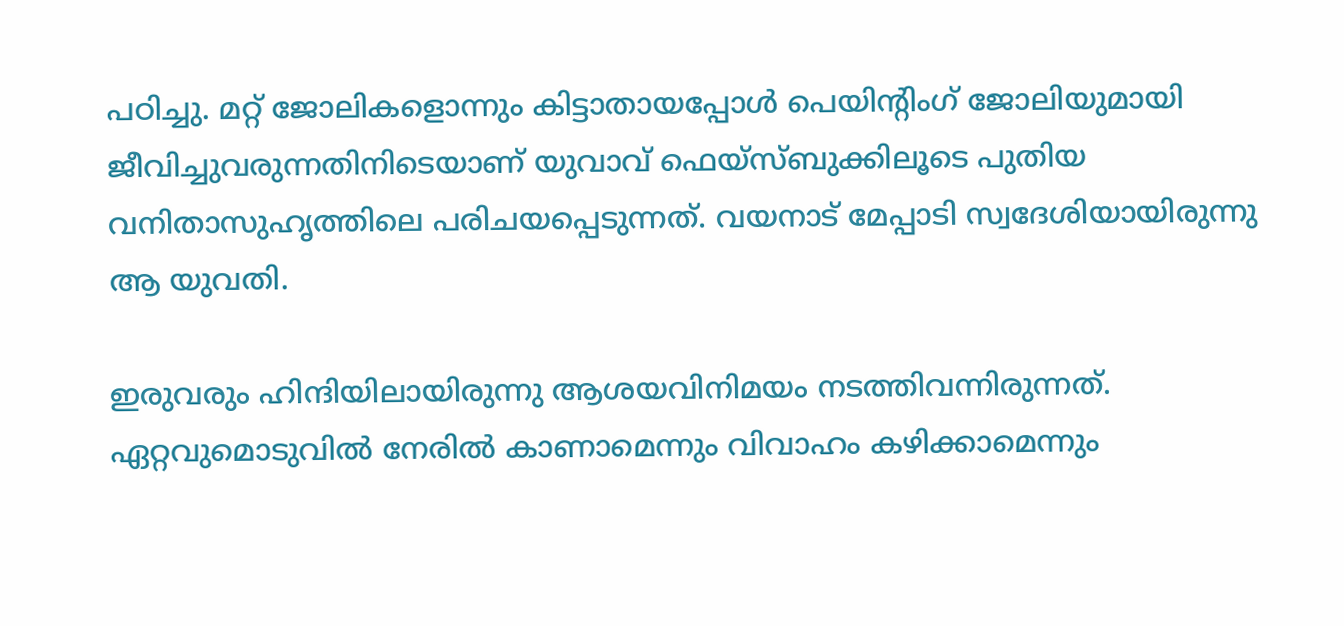പഠിച്ചു. മറ്റ് ജോലികളൊന്നും കിട്ടാതായപ്പോള്‍ പെയിന്റിംഗ് ജോലിയുമായി ജീവിച്ചുവരുന്നതിനിടെയാണ് യുവാവ് ഫെയ്‌സ്ബുക്കിലൂടെ പുതിയ വനിതാസുഹൃത്തിലെ പരിചയപ്പെടുന്നത്. വയനാട് മേപ്പാടി സ്വദേശിയായിരുന്നു ആ യുവതി.

ഇരുവരും ഹിന്ദിയിലായിരുന്നു ആശയവിനിമയം നടത്തിവന്നിരുന്നത്. ഏറ്റവുമൊടുവില്‍ നേരില്‍ കാണാമെന്നും വിവാഹം കഴിക്കാമെന്നും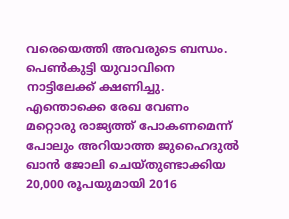വരെയെത്തി അവരുടെ ബന്ധം. പെണ്‍കുട്ടി യുവാവിനെ നാട്ടിലേക്ക് ക്ഷണിച്ചു. എന്തൊക്കെ രേഖ വേണം മറ്റൊരു രാജ്യത്ത് പോകണമെന്ന് പോലും അറിയാത്ത ജുഹൈദുല്‍ ഖാന്‍ ജോലി ചെയ്തുണ്ടാക്കിയ 20,000 രൂപയുമായി 2016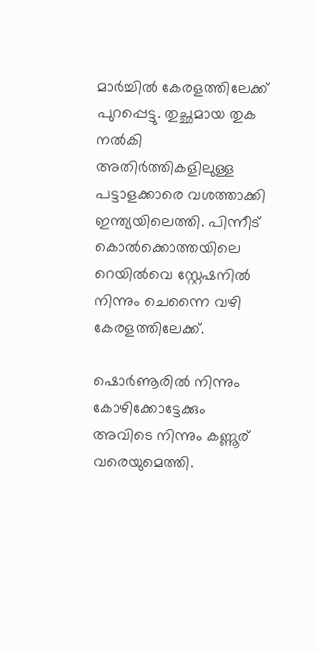മാര്‍ച്ചില്‍ കേരളത്തിലേക്ക് പുറപ്പെട്ടു. തുച്ഛമായ തുക നല്‍കി അതിര്‍ത്തികളിലുള്ള പട്ടാളക്കാരെ വശത്താക്കി ഇന്ത്യയിലെത്തി. പിന്നീട് കൊല്‍ക്കൊത്തയിലെ റെയില്‍വെ സ്റ്റേഷനില്‍ നിന്നും ചെന്നൈ വഴി കേരളത്തിലേക്ക്.

ഷൊര്‍ണൂരില്‍ നിന്നും കോഴിക്കോട്ടേക്കും അവിടെ നിന്നും കണ്ണൂര് വരെയുമെത്തി.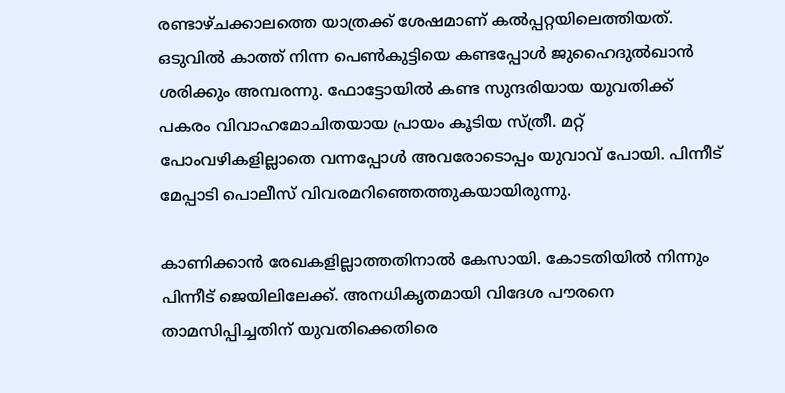രണ്ടാഴ്ചക്കാലത്തെ യാത്രക്ക് ശേഷമാണ് കല്‍പ്പറ്റയിലെത്തിയത്. ഒടുവില്‍ കാത്ത് നിന്ന പെണ്‍കുട്ടിയെ കണ്ടപ്പോള്‍ ജുഹൈദുല്‍ഖാന്‍ ശരിക്കും അമ്പരന്നു. ഫോട്ടോയില്‍ കണ്ട സുന്ദരിയായ യുവതിക്ക് പകരം വിവാഹമോചിതയായ പ്രായം കൂടിയ സ്ത്രീ. മറ്റ് പോംവഴികളില്ലാതെ വന്നപ്പോള്‍ അവരോടൊപ്പം യുവാവ് പോയി. പിന്നീട് മേപ്പാടി പൊലീസ് വിവരമറിഞ്ഞെത്തുകയായിരുന്നു.

കാണിക്കാന്‍ രേഖകളില്ലാത്തതിനാല്‍ കേസായി. കോടതിയില്‍ നിന്നും പിന്നീട് ജെയിലിലേക്ക്. അനധികൃതമായി വിദേശ പൗരനെ താമസിപ്പിച്ചതിന് യുവതിക്കെതിരെ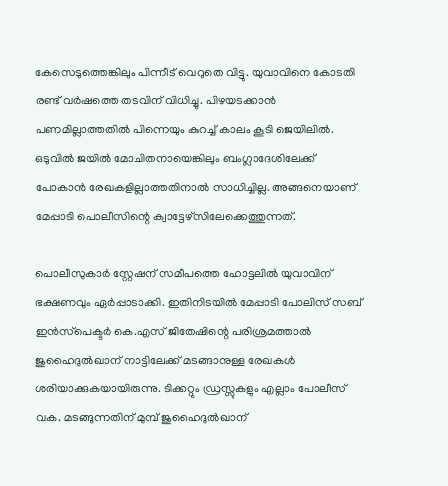കേസെടുത്തെങ്കിലും പിന്നീട് വെറുതെ വിട്ടു. യുവാവിനെ കോടതി രണ്ട് വര്‍ഷത്തെ തടവിന് വിധിച്ചു. പിഴയടക്കാന്‍ പണമില്ലാത്തതില്‍ പിന്നെയും കുറച്ച് കാലം കൂടി ജെയിലില്‍. ഒടുവില്‍ ജയില്‍ മോചിതനായെങ്കിലും ബംഗ്ലാദേശിലേക്ക് പോകാന്‍ രേഖകളില്ലാത്തതിനാല്‍ സാധിച്ചില്ല. അങ്ങനെയാണ് മേപ്പാടി പൊലീസിന്റെ ക്വാട്ടേഴ്‌സിലേക്കെത്തുന്നത്.

പൊലീസുകാര്‍ സ്റ്റേഷന് സമീപത്തെ ഹോട്ടലില്‍ യുവാവിന് ഭക്ഷണവും ഏര്‍പ്പാടാക്കി. ഇതിനിടയില്‍ മേപ്പാടി പോലിസ് സബ് ഇന്‍സ്‌പെക്ടര്‍ കെ.എസ് ജിതേഷിന്റെ പരിശ്രമത്താല്‍ ജുഹൈദുല്‍ഖാന് നാട്ടിലേക്ക് മടങ്ങാനുള്ള രേഖകള്‍ ശരിയാക്കുകയായിരുന്നു. ടിക്കറ്റും ഡ്രസ്സുകളും എല്ലാം പോലീസ് വക. മടങ്ങുന്നതിന് മുമ്പ് ജുഹൈദുല്‍ഖാന്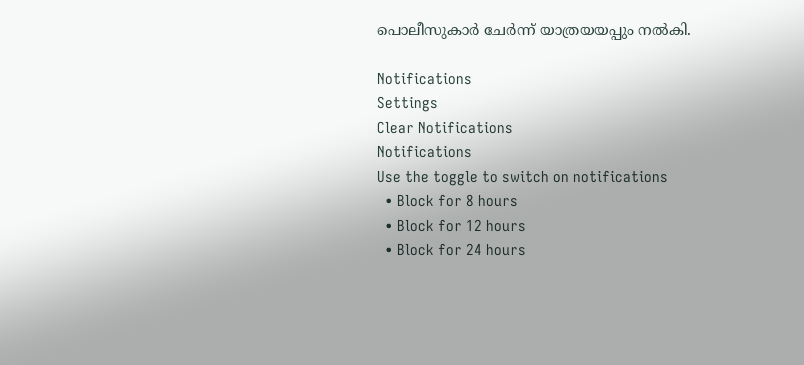പൊലീസുകാര്‍ ചേര്‍ന്ന് യാത്രയയപ്പും നല്‍കി.

Notifications
Settings
Clear Notifications
Notifications
Use the toggle to switch on notifications
  • Block for 8 hours
  • Block for 12 hours
  • Block for 24 hours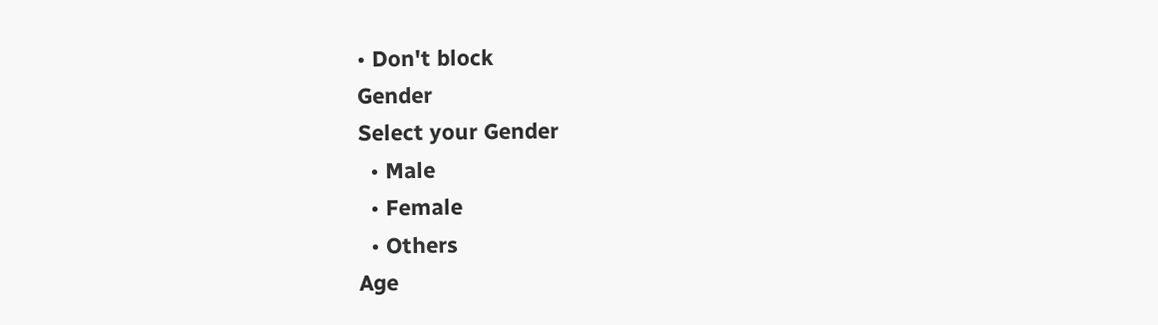• Don't block
Gender
Select your Gender
  • Male
  • Female
  • Others
Age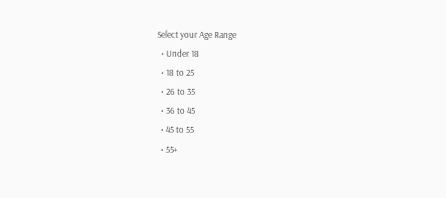Select your Age Range
  • Under 18
  • 18 to 25
  • 26 to 35
  • 36 to 45
  • 45 to 55
  • 55+